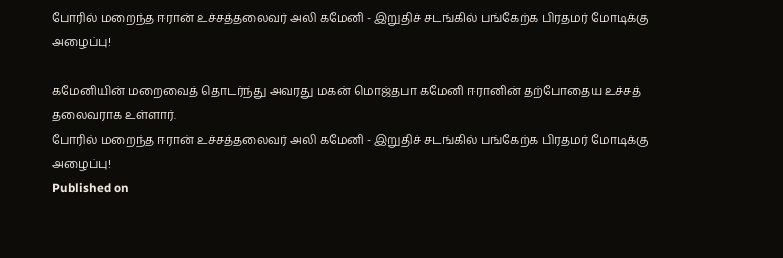போரில் மறைந்த ஈரான் உச்சத்தலைவர் அலி கமேனி - இறுதிச் சடங்கில் பங்கேற்க பிரதமர் மோடிக்கு அழைப்பு!

கமேனியின் மறைவைத் தொடர்ந்து அவரது மகன் மொஜ்தபா கமேனி ஈரானின் தற்போதைய உச்சத் தலைவராக உள்ளார்.
போரில் மறைந்த ஈரான் உச்சத்தலைவர் அலி கமேனி - இறுதிச் சடங்கில் பங்கேற்க பிரதமர் மோடிக்கு அழைப்பு!
Published on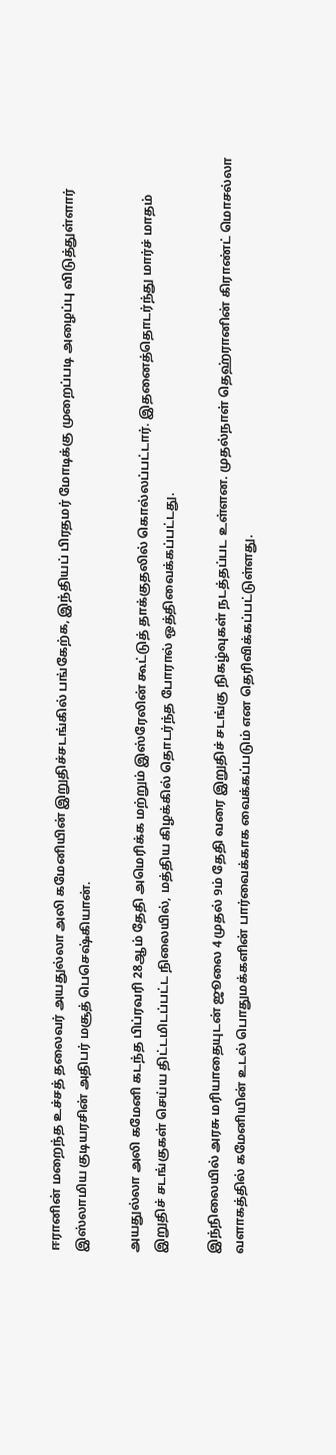ஈரானின் மறைந்த உச்சத் தலைவர் அயதுல்லா அலி கமேனியின் இறுதிச்சடங்கில் பங்கேற்க, இந்தியப் பிரதமர் மோடிக்கு முறைப்படி அழைப்பு விடுத்துள்ளார் இஸ்லாமிய குடியரசின் அதிபர் மசூத் பெசெஷ்கியான்.

அயதுல்லா அலி கமேனி கடந்த பிப்ரவரி 28ஆம் தேதி அமெரிக்க மற்றும் இஸ்ரேலின் கூட்டுத் தாக்குதலில் கொல்லப்பட்டார். இதனைத்தொடர்ந்து மார்ச் மாதம் இறுதிச் சடங்குகள் செய்ய திட்டமிடப்பட்ட நிலையில், மத்திய கிழக்கில் தொடர்ந்த போரால் ஒத்திவைக்கப்பட்டது.

இந்நிலையில் அரசு மரியாதையுடன் ஜூலை 4 முதல் 9ம் தேதி வரை இறுதிச் சடங்கு நிகழ்வுகள் நடத்தப்பட உள்ளன. முதல்நாள் தெஹ்ரானின் கிராண்ட் மொசல்லா வளாகத்தில் கமேனியின் உடல் பொதுமக்களின் பார்வைக்காக வைக்கப்படும் என தெரிவிக்கப்பட்டுள்ளது.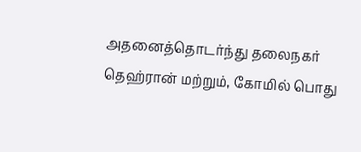அதனைத்தொடர்ந்து தலைநகர் தெஹ்ரான் மற்றும், கோமில் பொது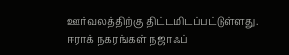ஊர்வலத்திற்கு திட்டமிடப்பட்டுள்ளது. ஈராக் நகரங்கள் நஜாஃப்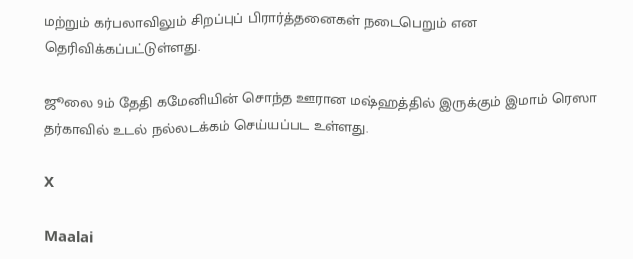மற்றும் கர்பலாவிலும் சிறப்புப் பிரார்த்தனைகள் நடைபெறும் என தெரிவிக்கப்பட்டுள்ளது.

ஜூலை 9ம் தேதி கமேனியின் சொந்த ஊரான மஷ்ஹத்தில் இருக்கும் இமாம் ரெஸா தர்காவில் உடல் நல்லடக்கம் செய்யப்பட உள்ளது.

X

Maalai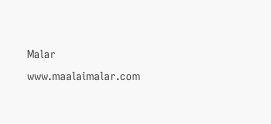Malar
www.maalaimalar.com